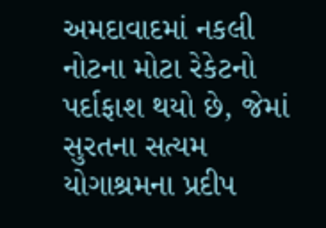અમદાવાદમાં નકલી નોટના મોટા રેકેટનો પર્દાફાશ થયો છે, જેમાં સુરતના સત્યમ યોગાશ્રમના પ્રદીપ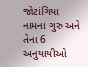જોટાંગિયા નામના ગુરુ અને તેના 6 અનુયાયીઓ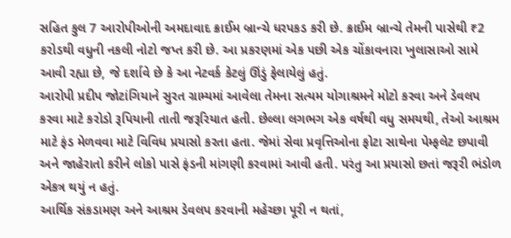સહિત કુલ 7 આરોપીઓની અમદાવાદ ક્રાઈમ બ્રાન્ચે ધરપકડ કરી છે. ક્રાઈમ બ્રાન્ચે તેમની પાસેથી ₹2 કરોડથી વધુની નકલી નોટો જપ્ત કરી છે. આ પ્રકરણમાં એક પછી એક ચોંકાવનારા ખુલાસાઓ સામે આવી રહ્યા છે, જે દર્શાવે છે કે આ નેટવર્ક કેટલું ઊંડું ફેલાયેલું હતું.
આરોપી પ્રદીપ જોટાંગિયાને સુરત ગ્રામ્યમાં આવેલા તેમના સત્યમ યોગાશ્રમને મોટો કરવા અને ડેવલપ કરવા માટે કરોડો રૂપિયાની તાતી જરૂરિયાત હતી. છેલ્લા લગભગ એક વર્ષથી વધુ સમયથી, તેઓ આશ્રમ માટે ફંડ મેળવવા માટે વિવિધ પ્રયાસો કરતા હતા. જેમાં સેવા પ્રવૃત્તિઓના ફોટા સાથેના પેમ્ફલેટ છપાવી અને જાહેરાતો કરીને લોકો પાસે ફંડની માંગણી કરવામાં આવી હતી. પરંતુ આ પ્રયાસો છતાં જરૂરી ભંડોળ એકત્ર થયું ન હતું.
આર્થિક સંકડામણ અને આશ્રમ ડેવલપ કરવાની મહેચ્છા પૂરી ન થતાં,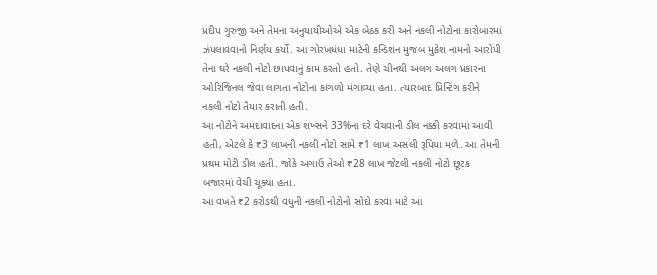પ્રદીપ ગુરુજી અને તેમના અનુયાયીઓએ એક બેઠક કરી અને નકલી નોટોના કારોબારમાં ઝંપલાવવાનો નિર્ણય કર્યો. આ ગોરખધંધા માટેની કન્ડિશન મુજબ મુકેશ નામનો આરોપી તેના ઘરે નકલી નોટો છાપવાનું કામ કરતો હતો. તેણે ચીનથી અલગ અલગ પ્રકારના ઓરિજિનલ જેવા લાગતા નોટોના કાગળો મંગાવ્યા હતા. ત્યારબાદ પ્રિન્ટિંગ કરીને નકલી નોટો તૈયાર કરાતી હતી.
આ નોટોને અમદાવાદના એક શખ્સને 33%ના દરે વેચવાની ડીલ નક્કી કરવામાં આવી હતી, એટલે કે ₹3 લાખની નકલી નોટો સામે ₹1 લાખ અસલી રૂપિયા મળે. આ તેમની પ્રથમ મોટી ડીલ હતી. જોકે અગાઉ તેઓ ₹28 લાખ જેટલી નકલી નોટો છૂટક બજારમાં વેચી ચૂક્યા હતા.
આ વખતે ₹2 કરોડથી વધુની નકલી નોટોનો સોદો કરવા માટે આ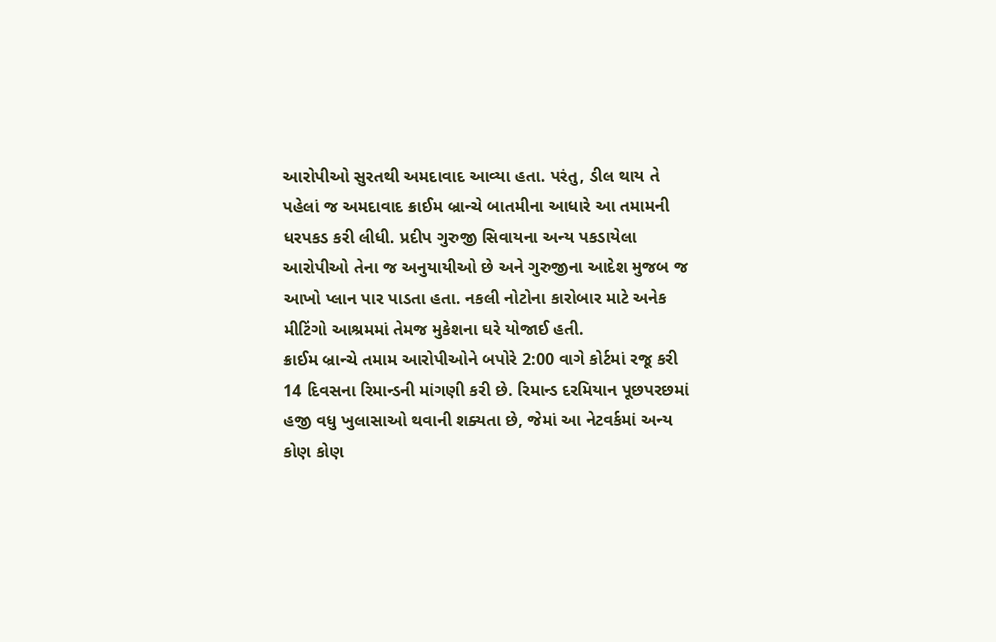આરોપીઓ સુરતથી અમદાવાદ આવ્યા હતા. પરંતુ, ડીલ થાય તે પહેલાં જ અમદાવાદ ક્રાઈમ બ્રાન્ચે બાતમીના આધારે આ તમામની ધરપકડ કરી લીધી. પ્રદીપ ગુરુજી સિવાયના અન્ય પકડાયેલા આરોપીઓ તેના જ અનુયાયીઓ છે અને ગુરુજીના આદેશ મુજબ જ આખો પ્લાન પાર પાડતા હતા. નકલી નોટોના કારોબાર માટે અનેક મીટિંગો આશ્રમમાં તેમજ મુકેશના ઘરે યોજાઈ હતી.
ક્રાઈમ બ્રાન્ચે તમામ આરોપીઓને બપોરે 2:00 વાગે કોર્ટમાં રજૂ કરી 14 દિવસના રિમાન્ડની માંગણી કરી છે. રિમાન્ડ દરમિયાન પૂછપરછમાં હજી વધુ ખુલાસાઓ થવાની શક્યતા છે, જેમાં આ નેટવર્કમાં અન્ય કોણ કોણ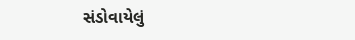સંડોવાયેલું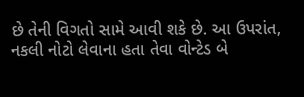છે તેની વિગતો સામે આવી શકે છે. આ ઉપરાંત, નકલી નોટો લેવાના હતા તેવા વોન્ટેડ બે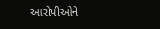આરોપીઓને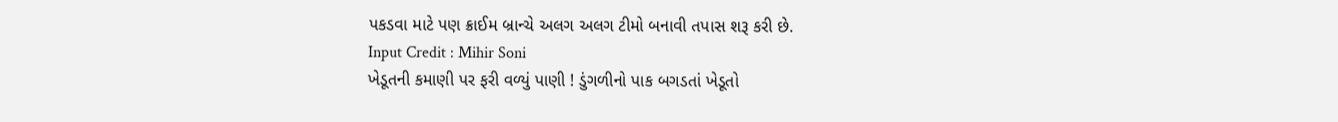પકડવા માટે પણ ક્રાઈમ બ્રાન્ચે અલગ અલગ ટીમો બનાવી તપાસ શરૂ કરી છે.
Input Credit : Mihir Soni
ખેડૂતની કમાણી પર ફરી વળ્યું પાણી ! ડુંગળીનો પાક બગડતાં ખેડૂતો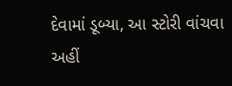દેવામાં ડૂબ્યા, આ સ્ટોરી વાંચવા અહીં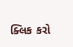ક્લિક કરો